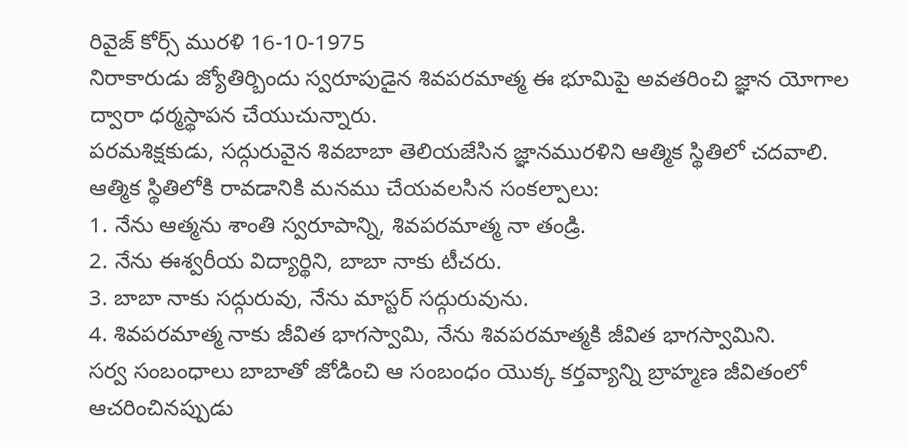రివైజ్ కోర్స్ మురళి 16-10-1975
నిరాకారుడు జ్యోతిర్బిందు స్వరూపుడైన శివపరమాత్మ ఈ భూమిపై అవతరించి జ్ఞాన యోగాల ద్వారా ధర్మస్థాపన చేయుచున్నారు.
పరమశిక్షకుడు, సద్గురువైన శివబాబా తెలియజేసిన జ్ఞానమురళిని ఆత్మిక స్థితిలో చదవాలి. ఆత్మిక స్థితిలోకి రావడానికి మనము చేయవలసిన సంకల్పాలు:
1. నేను ఆత్మను శాంతి స్వరూపాన్ని, శివపరమాత్మ నా తండ్రి.
2. నేను ఈశ్వరీయ విద్యార్థిని, బాబా నాకు టీచరు.
3. బాబా నాకు సద్గురువు, నేను మాస్టర్ సద్గురువును.
4. శివపరమాత్మ నాకు జీవిత భాగస్వామి, నేను శివపరమాత్మకి జీవిత భాగస్వామిని.
సర్వ సంబంధాలు బాబాతో జోడించి ఆ సంబంధం యొక్క కర్తవ్యాన్ని బ్రాహ్మణ జీవితంలో ఆచరించినప్పుడు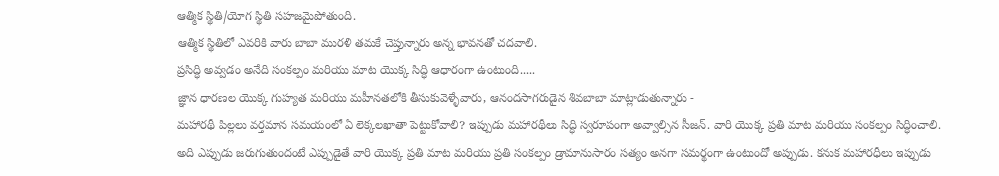ఆత్మిక స్థితి/యోగ స్థితి సహజమైపోతుంది.
ఆత్మిక స్థితిలో ఎవరికి వారు బాబా మురళి తమకే చెప్తున్నారు అన్న భావనతో చదవాలి.
ప్రసిద్ధి అవ్వడం అనేది సంకల్పం మరియు మాట యొక్క సిద్ధి ఆధారంగా ఉంటుంది.....
జ్ఞాన ధారణల యొక్క గుహ్యత మరియు మహీనతలోకి తీసుకువెళ్ళేవారు, ఆనందసాగరుడైన శివబాబా మాట్లాడుతున్నారు -
మహారథీ పిల్లలు వర్తమాన సమయంలో ఏ లెక్కలఖాతా పెట్టుకోవాలి? ఇప్పుడు మహారథీలు సిద్ధి స్వరూపంగా అవ్వాల్సిన సీజన్. వారి యొక్క ప్రతి మాట మరియు సంకల్పం సిద్ధించాలి. అది ఎప్పుడు జరుగుతుందంటే ఎప్పుడైతే వారి యొక్క ప్రతి మాట మరియు ప్రతి సంకల్పం డ్రామానుసారం సత్యం అనగా సమర్థంగా ఉంటుందో అప్పుడు. కనుక మహారధీలు ఇప్పుడు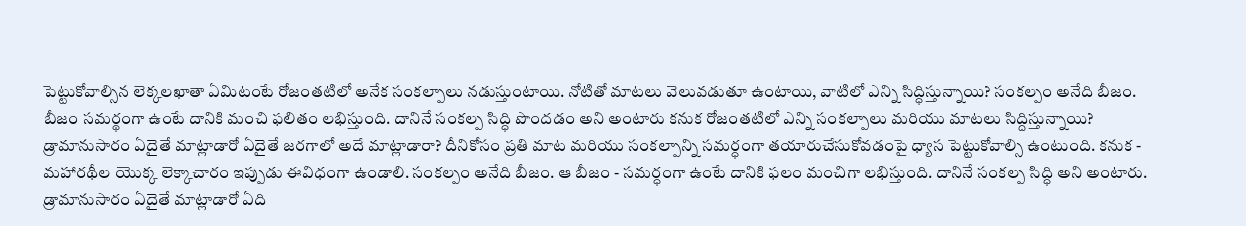పెట్టుకోవాల్సిన లెక్కలఖాతా ఏమిటంటే రోజంతటిలో అనేక సంకల్పాలు నడుస్తుంటాయి. నోటితో మాటలు వెలువడుతూ ఉంటాయి, వాటిలో ఎన్ని సిద్ధిస్తున్నాయి? సంకల్పం అనేది బీజం.
బీజం సమర్థంగా ఉంటే దానికి మంచి ఫలితం లభిస్తుంది. దానినే సంకల్ప సిద్ధి పొందడం అని అంటారు కనుక రోజంతటిలో ఎన్ని సంకల్పాలు మరియు మాటలు సిద్దిస్తున్నాయి? డ్రామానుసారం ఏదైతే మాట్లాడారో ఏదైతే జరగాలో అదే మాట్లాడారా? దీనికోసం ప్రతి మాట మరియు సంకల్పాన్ని సమర్ధంగా తయారుచేసుకోవడంపై ధ్యాస పెట్టుకోవాల్సి ఉంటుంది. కనుక - మహారథీల యొక్క లెక్కాచారం ఇప్పుడు ఈవిధంగా ఉండాలి. సంకల్పం అనేది బీజం. ఆ బీజం - సమర్ధంగా ఉంటే దానికి ఫలం మంచిగా లభిస్తుంది. దానినే సంకల్ప సిద్ధి అని అంటారు.
డ్రామానుసారం ఏదైతే మాట్లాడారో ఏది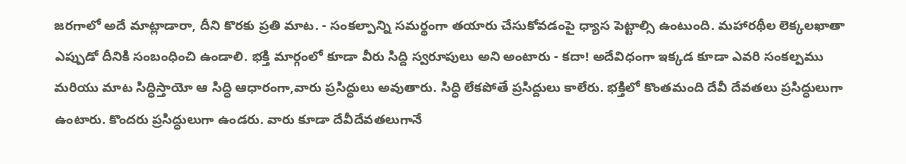జరగాలో అదే మాట్లాడారా, దీని కొరకు ప్రతి మాట. - సంకల్పాన్ని సమర్థంగా తయారు చేసుకోవడంపై ధ్యాస పెట్టాల్సి ఉంటుంది. మహారథీల లెక్కలఖాతా ఎప్పుడో దీనికి సంబంధించి ఉండాలి. భక్తి మార్గంలో కూడా వీరు సిద్ది స్వరూపులు అని అంటారు - కదా! అదేవిధంగా ఇక్కడ కూడా ఎవరి సంకల్పము మరియు మాట సిద్ధిస్తాయో ఆ సిద్ధి ఆధారంగా,వారు ప్రసిద్ధులు అవుతారు. సిద్ధి లేకపోతే ప్రసిద్దులు కాలేరు. భక్తిలో కొంతమంది దేవీ దేవతలు ప్రసిద్ధులుగా ఉంటారు. కొందరు ప్రసిద్ధులుగా ఉండరు. వారు కూడా దేవీదేవతలుగానే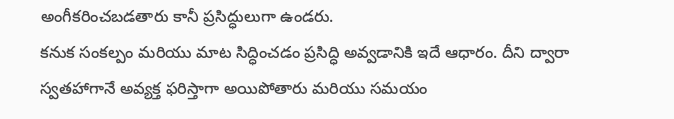అంగీకరించబడతారు కానీ ప్రసిద్ధులుగా ఉండరు.
కనుక సంకల్పం మరియు మాట సిద్ధించడం ప్రసిద్ధి అవ్వడానికి ఇదే ఆధారం. దీని ద్వారా స్వతహాగానే అవ్యక్త ఫరిస్తాగా అయిపోతారు మరియు సమయం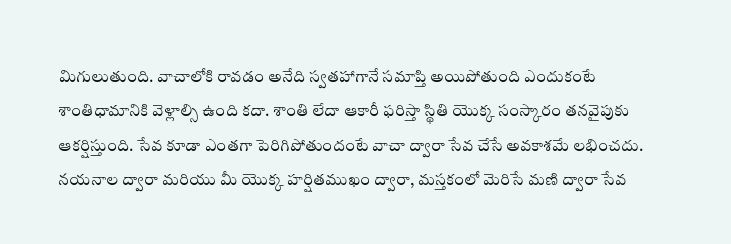మిగులుతుంది. వాచాలోకి రావడం అనేది స్వతహాగానే సమాప్తి అయిపోతుంది ఎందుకంటే శాంతిధామానికి వెళ్లాల్సి ఉంది కదా. శాంతి లేదా ఆకారీ ఫరిస్తా స్థితి యొక్క సంస్కారం తనవైపుకు ఆకర్షిస్తుంది. సేవ కూడా ఎంతగా పెరిగిపోతుందంటే వాచా ద్వారా సేవ చేసే అవకాశమే లభించదు. నయనాల ద్వారా మరియు మీ యొక్క హర్షితముఖం ద్వారా, మస్తకంలో మెరిసే మణి ద్వారా సేవ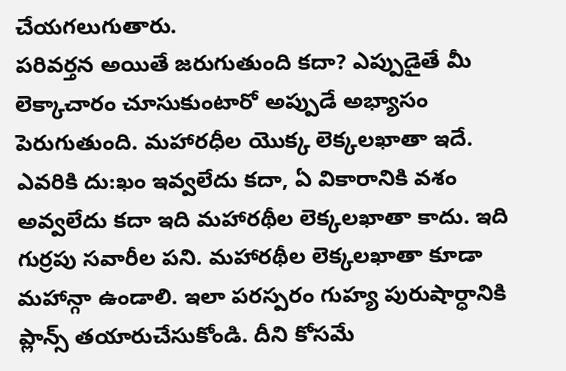చేయగలుగుతారు.
పరివర్తన అయితే జరుగుతుంది కదా? ఎప్పుడైతే మీ లెక్కాచారం చూసుకుంటారో అప్పుడే అభ్యాసం పెరుగుతుంది. మహారధీల యొక్క లెక్కలఖాతా ఇదే. ఎవరికి దు:ఖం ఇవ్వలేదు కదా, ఏ వికారానికి వశం అవ్వలేదు కదా ఇది మహారథీల లెక్కలఖాతా కాదు. ఇది గుర్రపు సవారీల పని. మహారథీల లెక్కలఖాతా కూడా మహాన్గా ఉండాలి. ఇలా పరస్పరం గుహ్య పురుషార్ధానికి ప్లాన్స్ తయారుచేసుకోండి. దీని కోసమే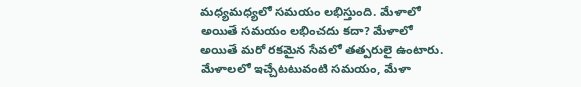మధ్యమధ్యలో సమయం లభిస్తుంది. మేళాలో అయితే సమయం లభించదు కదా? మేళాలో అయితే మరో రకమైన సేవలో తత్పరులై ఉంటారు. మేళాలలో ఇచ్చేటటువంటి సమయం, మేళా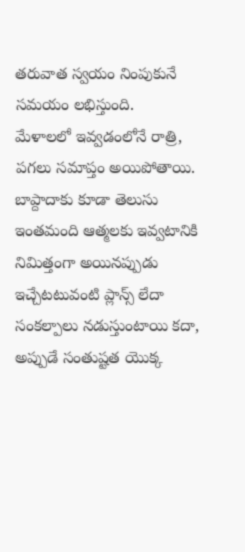తరువాత స్వయం నింపుకునే సమయం లభిస్తుంది.
మేళాలలో ఇవ్వడంలోనే రాత్రి, పగలు సమాప్తం అయిపోతాయి. బాప్దాదాకు కూడా తెలుసు ఇంతమంది ఆత్మలకు ఇవ్వటానికి నిమిత్తంగా అయినప్పుడు ఇచ్చేటటువంటి ప్లాన్స్ లేదా సంకల్పాలు నడుస్తుంటాయి కదా, అప్పుడే సంతుష్టత యొక్క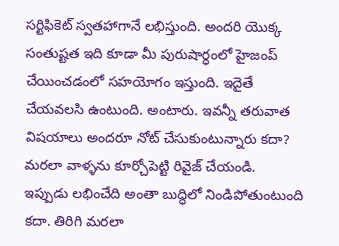సర్టిఫికెట్ స్వతహాగానే లభిస్తుంది. అందరి యొక్క సంతుష్టత ఇది కూడా మీ పురుషార్ధంలో హైజంప్ చేయించడంలో సహయోగం ఇస్తుంది. ఇదైతే చేయవలసి ఉంటుంది. అంటారు. ఇవన్నీ తరువాత విషయాలు అందరూ నోట్ చేసుకుంటున్నారు కదా? మరలా వాళ్ళను కూర్చోపెట్టి రివైజ్ చేయండి.
ఇప్పుడు లభించేది అంతా బుద్ధిలో నిండిపోతుంటుంది కదా. తిరిగి మరలా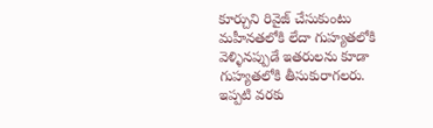కూర్చుని రివైజ్ చేసుకుంటు మహీనతలోకి లేదా గుహ్యతలోకి వెళ్ళినప్పుడే ఇతరులను కూడా గుహ్యతలోకి తీసుకురాగలరు. ఇప్పటి వరకు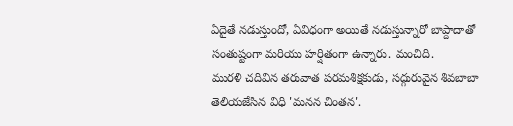ఏదైతే నడుస్తుందో, ఏవిధంగా అయితే నడుస్తున్నారో బాప్దాదాతో సంతుష్టంగా మరియు హర్షితంగా ఉన్నారు. మంచిది.
మురళి చదివిన తరువాత పరమశిక్షకుడు, సద్గురువైన శివబాబా తెలియజేసిన విధి 'మనన చింతన'.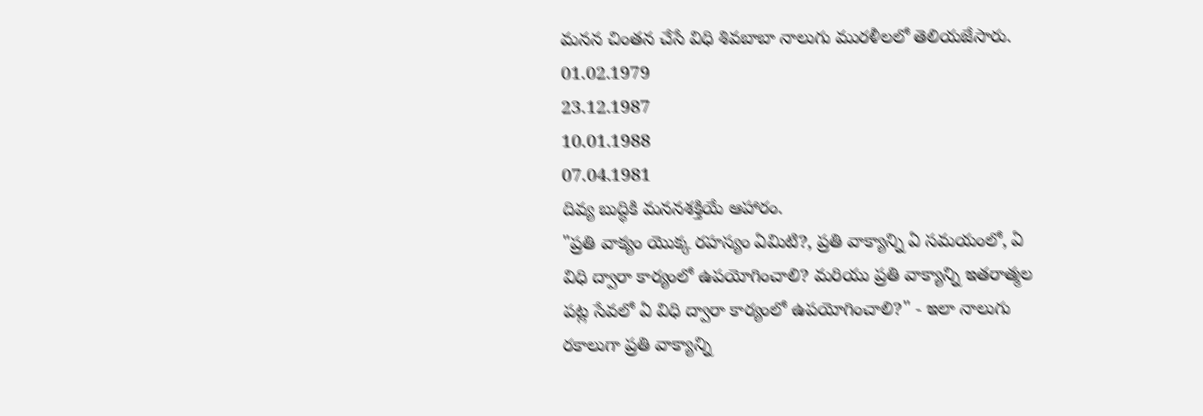మనన చింతన చేసే విధి శివబాబా నాలుగు మురళీలలో తెలియజేసారు.
01.02.1979
23.12.1987
10.01.1988
07.04.1981
దివ్య బుద్ధికి మననశక్తియే ఆహారం.
"ప్రతి వాక్యం యొక్క రహస్యం ఏమిటి?, ప్రతి వాక్యాన్ని ఏ సమయంలో, ఏ విధి ద్వారా కార్యంలో ఉపయోగించాలి? మరియు ప్రతి వాక్యాన్ని ఇతరాత్మల పట్ల సేవలో ఏ విధి ద్వారా కార్యంలో ఉపయోగించాలి?" - ఇలా నాలుగు రకాలుగా ప్రతి వాక్యాన్ని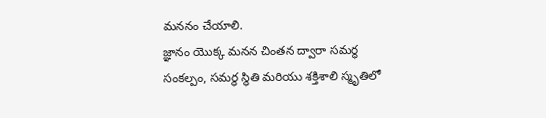మననం చేయాలి.
జ్ఞానం యొక్క మనన చింతన ద్వారా సమర్ధ సంకల్పం, సమర్ధ స్థితి మరియు శక్తిశాలి స్మృతిలో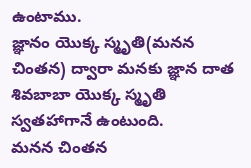ఉంటాము.
జ్ఞానం యొక్క స్మృతి(మనన చింతన) ద్వారా మనకు జ్ఞాన దాత శివబాబా యొక్క స్మృతి స్వతహాగానే ఉంటుంది.
మనన చింతన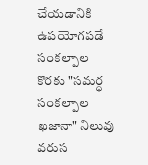చేయడానికి ఉపయోగపడే సంకల్పాల కొరకు "సమర్ధ సంకల్పాల ఖజానా" నిలువు వరుస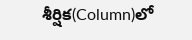శీర్షిక(Column)లో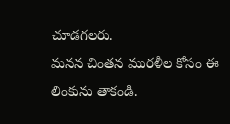చూడగలరు.
మనన చింతన మురళీల కోసం ఈ లింకును తాకండి.